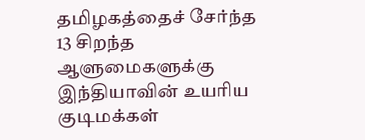தமிழகத்தைச் சேர்ந்த 13 சிறந்த ஆளுமைகளுக்கு இந்தியாவின் உயரிய குடிமக்கள்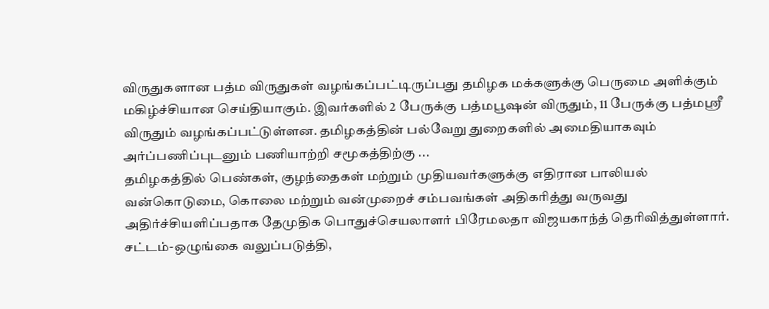விருதுகளான பத்ம விருதுகள் வழங்கப்பட்டிருப்பது தமிழக மக்களுக்கு பெருமை அளிக்கும் மகிழ்ச்சியான செய்தியாகும். இவர்களில் 2 பேருக்கு பத்மபூஷன் விருதும், 11 பேருக்கு பத்மஸ்ரீ விருதும் வழங்கப்பட்டுள்ளன. தமிழகத்தின் பல்வேறு துறைகளில் அமைதியாகவும் அர்ப்பணிப்புடனும் பணியாற்றி சமூகத்திற்கு ...
தமிழகத்தில் பெண்கள், குழந்தைகள் மற்றும் முதியவர்களுக்கு எதிரான பாலியல் வன்கொடுமை, கொலை மற்றும் வன்முறைச் சம்பவங்கள் அதிகரித்து வருவது அதிர்ச்சியளிப்பதாக தேமுதிக பொதுச்செயலாளர் பிரேமலதா விஜயகாந்த் தெரிவித்துள்ளார். சட்டம்-ஒழுங்கை வலுப்படுத்தி,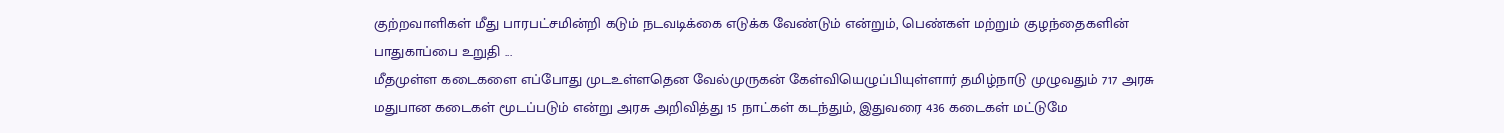குற்றவாளிகள் மீது பாரபட்சமின்றி கடும் நடவடிக்கை எடுக்க வேண்டும் என்றும், பெண்கள் மற்றும் குழந்தைகளின் பாதுகாப்பை உறுதி ...
மீதமுள்ள கடைகளை எப்போது முடஉள்ளதென வேல்முருகன் கேள்வியெழுப்பியுள்ளார் தமிழ்நாடு முழுவதும் 717 அரசு மதுபான கடைகள் மூடப்படும் என்று அரசு அறிவித்து 15 நாட்கள் கடந்தும், இதுவரை 436 கடைகள் மட்டுமே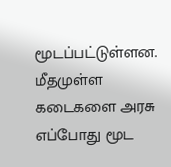மூடப்பட்டுள்ளன. மீதமுள்ள கடைகளை அரசு எப்போது மூட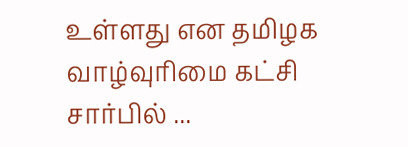உள்ளது என தமிழக வாழ்வுரிமை கட்சி சார்பில் ...